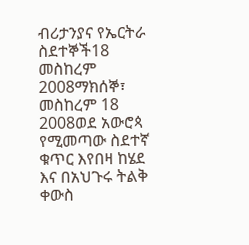ብሪታንያና የኤርትራ ስደተኞች18 መስከረም 2008ማክሰኞ፣ መስከረም 18 2008ወደ አውሮጳ የሚመጣው ስደተኛ ቁጥር እየበዛ ከሄደ እና በአህጉሩ ትልቅ ቀውስ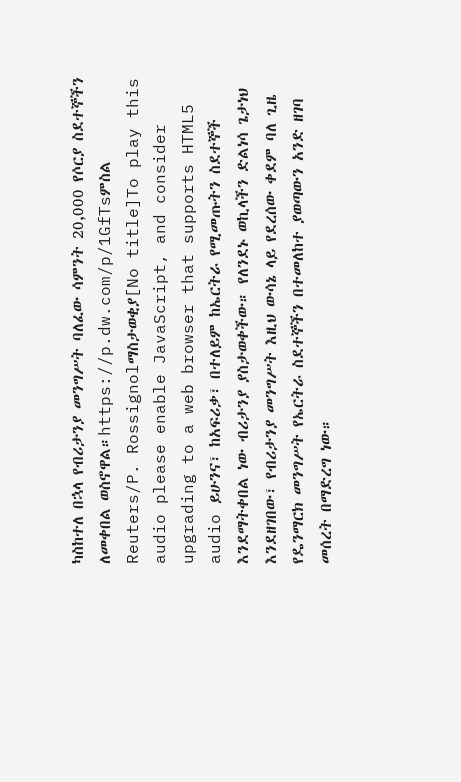ካስከተለ በኋላ የብሪታንያ መንግሥት ባለፈው ሳምንት 20,000 የሶርያ ስደተኞችን ለመቀበል ወስኖዋል።https://p.dw.com/p/1GfTsምስል Reuters/P. Rossignolማስታወቂያ[No title]To play this audio please enable JavaScript, and consider upgrading to a web browser that supports HTML5 audio ይሁንና፣ ከአፍሪቃ፣ በተለይም ከኤርትራ የሚመጡትን ስደተኞች እንደማትቀበል ነው ብሪታንያ ያስታወቀችው። የለንደኑ ወኪላችን ድልነሳ ጌታነህ እንደዘገበው፣ የብሪታንያ መንግሥት እዚህ ውሳኔ ላይ የደረሰው ቀደም ባለ ጊዜ የዴንማርክ መንግሥት የኤርትራ ስደተኞችን በተመለከተ ያወጣውን አንድ ዘገባ መሰረት በማድረግ ነው።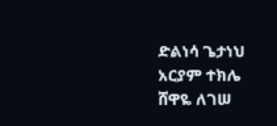ድልነሳ ጌታነህ አርያም ተክሌ ሸዋዬ ለገሠ